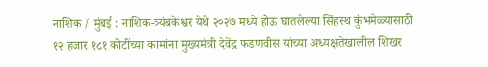नाशिक / मुंबई : नाशिक-त्र्यंबकेश्वर येथे २०२७ मध्ये होऊ घातलेल्या सिंहस्थ कुंभमेळ्यासाठी १२ हजार १८१ कोटींच्या कामांना मुख्यमंत्री देवेंद्र फडणवीस यांच्या अध्यक्षतेखालील शिखर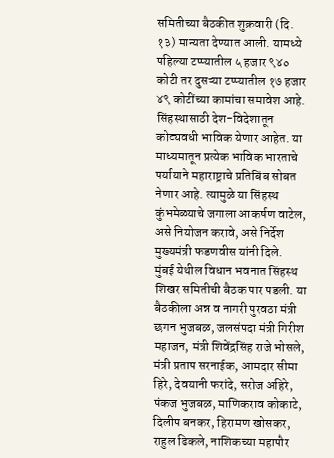समितीच्या बैठकीत शुक्रवारी (दि. १३) मान्यता देण्यात आली. यामध्ये पहिल्या टप्प्यातील ५ हजार ९४० कोटी तर दुसऱ्या टप्प्यातील १७ हजार ४९ कोटींच्या कामांचा समावेश आहे. सिंहस्थासाठी देश-विदेशातून कोट्यवधी भाविक येणार आहेत. या माध्यमातून प्रत्येक भाविक भारताचे पर्यायाने महाराष्ट्राचे प्रतिबिंब सोबत नेणार आहे. त्यामुळे या सिंहस्थ कुंभमेळ्याचे जगाला आकर्षण वाटेल, असे नियोजन करावे, असे निर्देश मुख्यमंत्री फडणवीस यांनी दिले.
मुंबई येथील विधान भवनात सिंहस्थ शिखर समितीची बैठक पार पडली. या बैठकीला अन्न व नागरी पुरवठा मंत्री छगन भुजबळ, जलसंपदा मंत्री गिरीश महाजन, मंत्री शिवेंद्रसिंह राजे भोसले, मंत्री प्रताप सरनाईक, आमदार सीमा हिरे, देवयानी फरांदे, सरोज अहिरे, पंकज भुजबळ, माणिकराव कोकाटे, दिलीप बनकर, हिरामण खोसकर, राहुल ढिकले, नाशिकच्या महापौर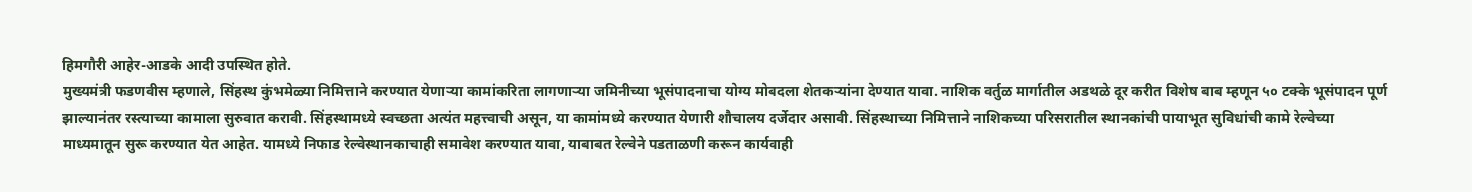हिमगौरी आहेर-आडके आदी उपस्थित होते.
मुख्यमंत्री फडणवीस म्हणाले, सिंहस्थ कुंभमेळ्या निमित्ताने करण्यात येणाऱ्या कामांकरिता लागणाऱ्या जमिनीच्या भूसंपादनाचा योग्य मोबदला शेतकऱ्यांना देण्यात यावा. नाशिक वर्तुळ मार्गातील अडथळे दूर करीत विशेष बाब म्हणून ५० टक्के भूसंपादन पूर्ण झाल्यानंतर रस्त्याच्या कामाला सुरुवात करावी. सिंहस्थामध्ये स्वच्छता अत्यंत महत्त्वाची असून, या कामांमध्ये करण्यात येणारी शौचालय दर्जेदार असावी. सिंहस्थाच्या निमित्ताने नाशिकच्या परिसरातील स्थानकांची पायाभूत सुविधांची कामे रेल्वेच्या माध्यमातून सुरू करण्यात येत आहेत. यामध्ये निफाड रेल्वेस्थानकाचाही समावेश करण्यात यावा, याबाबत रेल्वेने पडताळणी करून कार्यवाही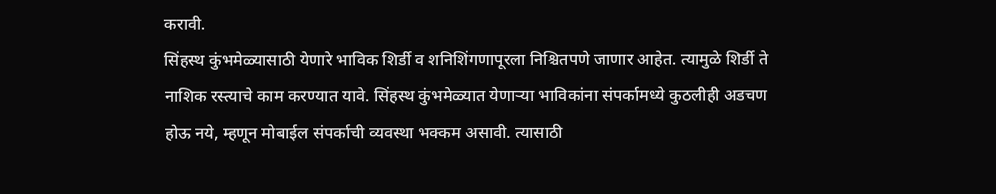करावी.
सिंहस्थ कुंभमेळ्यासाठी येणारे भाविक शिर्डी व शनिशिंगणापूरला निश्चितपणे जाणार आहेत. त्यामुळे शिर्डी ते नाशिक रस्त्याचे काम करण्यात यावे. सिंहस्थ कुंभमेळ्यात येणाऱ्या भाविकांना संपर्कामध्ये कुठलीही अडचण होऊ नये, म्हणून मोबाईल संपर्काची व्यवस्था भक्कम असावी. त्यासाठी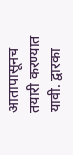आतापासूनच तयारी करण्यात यावी. द्वारका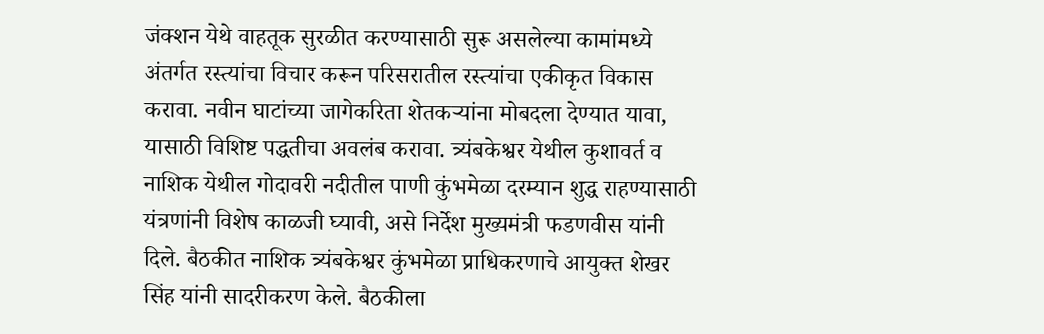जंक्शन येथे वाहतूक सुरळीत करण्यासाठी सुरू असलेल्या कामांमध्ये अंतर्गत रस्त्यांचा विचार करून परिसरातील रस्त्यांचा एकीकृत विकास करावा. नवीन घाटांच्या जागेकरिता शेतकऱ्यांना मोबदला देण्यात यावा, यासाठी विशिष्ट पद्धतीचा अवलंब करावा. त्र्यंबकेश्वर येथील कुशावर्त व नाशिक येथील गोदावरी नदीतील पाणी कुंभमेळा दरम्यान शुद्ध राहण्यासाठी यंत्रणांनी विशेष काळजी घ्यावी, असे निर्देश मुख्यमंत्री फडणवीस यांनी दिले. बैठकीत नाशिक त्र्यंबकेश्वर कुंभमेळा प्राधिकरणाचे आयुक्त शेखर सिंह यांनी सादरीकरण केले. बैठकीला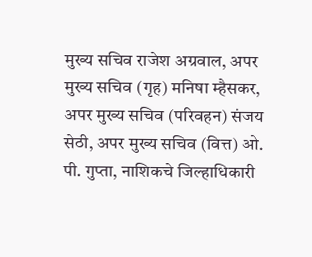मुख्य सचिव राजेश अग्रवाल, अपर मुख्य सचिव (गृह) मनिषा म्हैसकर, अपर मुख्य सचिव (परिवहन) संजय सेठी, अपर मुख्य सचिव (वित्त) ओ. पी. गुप्ता, नाशिकचे जिल्हाधिकारी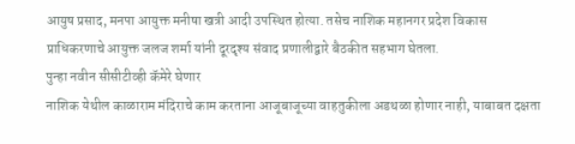आयुष प्रसाद, मनपा आयुक्त मनीषा खत्री आदी उपस्थित होत्या. तसेच नाशिक महानगर प्रदेश विकास प्राधिकरणाचे आयुक्त जलज शर्मा यांनी दूरदृश्य संवाद प्रणालीद्वारे बैठकीत सहभाग घेतला.
पुन्हा नवीन सीसीटीव्ही कॅमेरे घेणार
नाशिक येथील काळाराम मंदिराचे काम करताना आजूबाजूच्या वाहतुकीला अडथळा होणार नाही, याबाबत दक्षता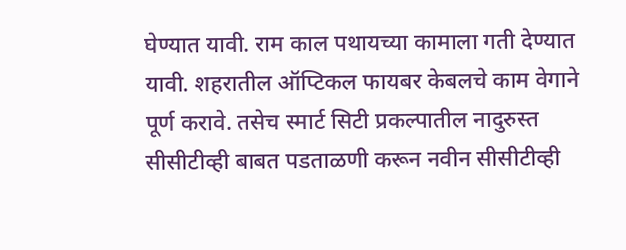घेण्यात यावी. राम काल पथायच्या कामाला गती देण्यात यावी. शहरातील ऑप्टिकल फायबर केबलचे काम वेगाने पूर्ण करावे. तसेच स्मार्ट सिटी प्रकल्पातील नादुरुस्त सीसीटीव्ही बाबत पडताळणी करून नवीन सीसीटीव्ही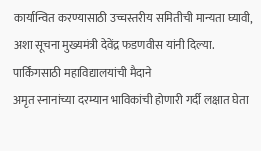कार्यान्वित करण्यासाठी उच्चस्तरीय समितीची मान्यता घ्यावी, अशा सूचना मुख्यमंत्री देवेंद्र फडणवीस यांनी दिल्या.
पार्किंगसाठी महाविद्यालयांची मैदाने
अमृत स्नानांच्या दरम्यान भाविकांची होणारी गर्दी लक्षात घेता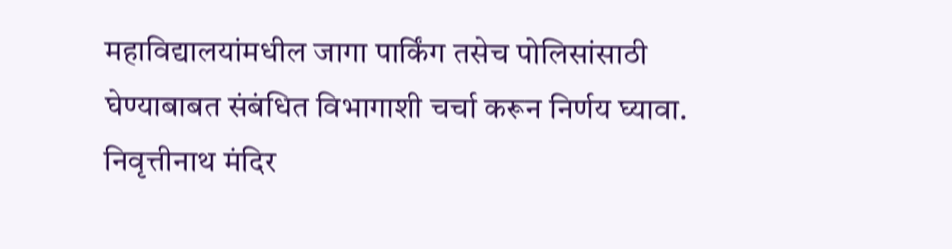महाविद्यालयांमधील जागा पार्किंग तसेच पोलिसांसाठी घेण्याबाबत संबंधित विभागाशी चर्चा करून निर्णय घ्यावा. निवृत्तीनाथ मंदिर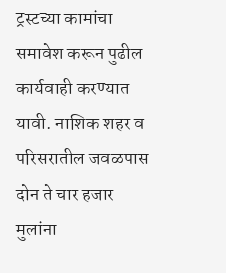ट्रस्टच्या कामांचा समावेश करून पुढील कार्यवाही करण्यात यावी. नाशिक शहर व परिसरातील जवळपास दोन ते चार हजार मुलांना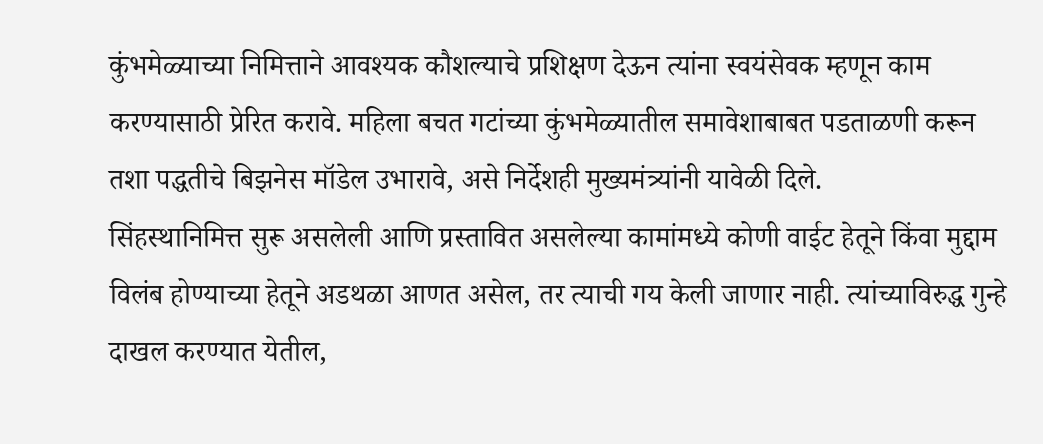कुंभमेळ्याच्या निमित्ताने आवश्यक कौशल्याचे प्रशिक्षण देऊन त्यांना स्वयंसेवक म्हणून काम करण्यासाठी प्रेरित करावे. महिला बचत गटांच्या कुंभमेळ्यातील समावेशाबाबत पडताळणी करून तशा पद्धतीचे बिझनेस मॉडेल उभारावे, असे निर्देशही मुख्यमंत्र्यांनी यावेळी दिले.
सिंहस्थानिमित्त सुरू असलेली आणि प्रस्तावित असलेल्या कामांमध्ये कोणी वाईट हेतूने किंवा मुद्दाम विलंब होण्याच्या हेतूने अडथळा आणत असेल, तर त्याची गय केली जाणार नाही. त्यांच्याविरुद्ध गुन्हे दाखल करण्यात येतील,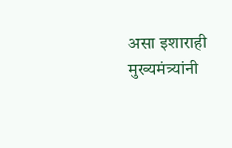असा इशाराही मुख्यमंत्र्यांनी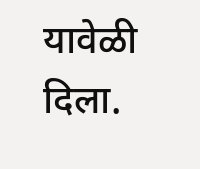यावेळी दिला.